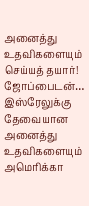அனைத்து உதவிகளையும் செய்யத் தயார்! ஜோப்பைடன்…
இஸ்ரேலுக்கு தேவையான அனைத்து உதவிகளையும் அமெரிக்கா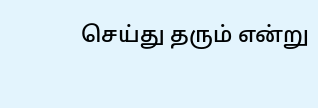செய்து தரும் என்று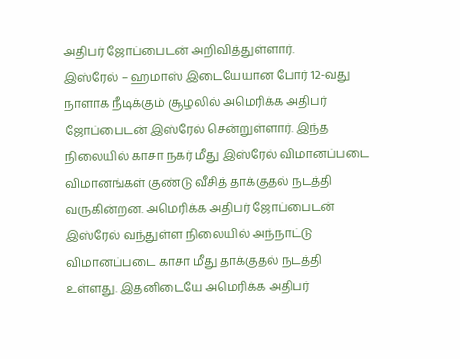அதிபர் ஜோப்பைடன் அறிவித்துள்ளார்.
இஸ்ரேல் – ஹமாஸ் இடையேயான போர் 12-வது நாளாக நீடிக்கும் சூழலில் அமெரிக்க அதிபர் ஜோப்பைடன் இஸ்ரேல் சென்றுள்ளார். இந்த நிலையில் காசா நகர் மீது இஸ்ரேல் விமானப்படை விமானங்கள் குண்டு வீசித் தாக்குதல் நடத்தி வருகின்றன. அமெரிக்க அதிபர் ஜோப்பைடன் இஸ்ரேல் வந்துள்ள நிலையில் அந்நாட்டு விமானப்படை காசா மீது தாக்குதல் நடத்தி உள்ளது. இதனிடையே அமெரிக்க அதிபர்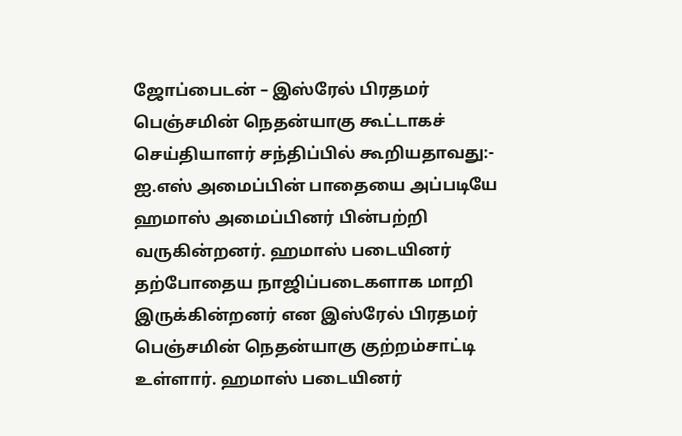ஜோப்பைடன் – இஸ்ரேல் பிரதமர் பெஞ்சமின் நெதன்யாகு கூட்டாகச் செய்தியாளர் சந்திப்பில் கூறியதாவது:-
ஐ.எஸ் அமைப்பின் பாதையை அப்படியே ஹமாஸ் அமைப்பினர் பின்பற்றி வருகின்றனர். ஹமாஸ் படையினர் தற்போதைய நாஜிப்படைகளாக மாறி இருக்கின்றனர் என இஸ்ரேல் பிரதமர் பெஞ்சமின் நெதன்யாகு குற்றம்சாட்டி உள்ளார். ஹமாஸ் படையினர்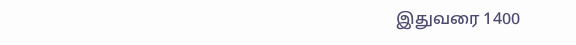இதுவரை 1400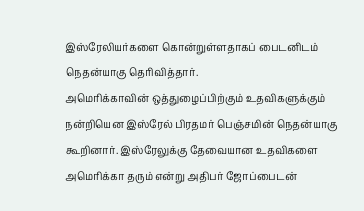இஸ்ரேலியர்களை கொன்றுள்ளதாகப் பைடனிடம் நெதன்யாகு தெரிவித்தார்.
அமெரிக்காவின் ஒத்துழைப்பிற்கும் உதவிகளுக்கும் நன்றியென இஸ்ரேல் பிரதமர் பெஞ்சமின் நெதன்யாகு கூறினார். இஸ்ரேலுக்கு தேவையான உதவிகளை அமெரிக்கா தரும் என்று அதிபர் ஜோப்பைடன்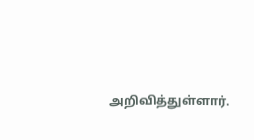அறிவித்துள்ளார்.